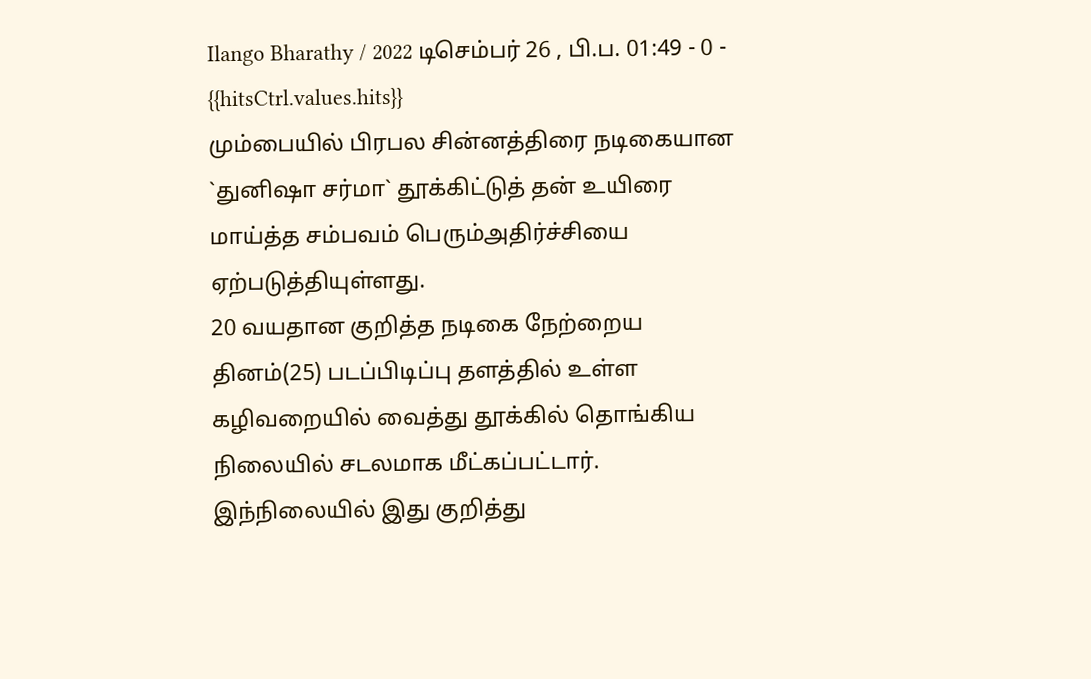Ilango Bharathy / 2022 டிசெம்பர் 26 , பி.ப. 01:49 - 0 - {{hitsCtrl.values.hits}}
மும்பையில் பிரபல சின்னத்திரை நடிகையான `துனிஷா சர்மா` தூக்கிட்டுத் தன் உயிரை மாய்த்த சம்பவம் பெரும்அதிர்ச்சியை ஏற்படுத்தியுள்ளது.
20 வயதான குறித்த நடிகை நேற்றைய தினம்(25) படப்பிடிப்பு தளத்தில் உள்ள கழிவறையில் வைத்து தூக்கில் தொங்கிய நிலையில் சடலமாக மீட்கப்பட்டார்.
இந்நிலையில் இது குறித்து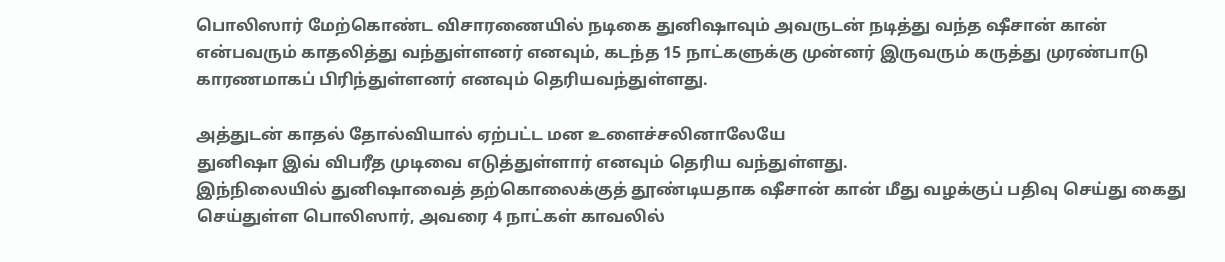பொலிஸார் மேற்கொண்ட விசாரணையில் நடிகை துனிஷாவும் அவருடன் நடித்து வந்த ஷீசான் கான் என்பவரும் காதலித்து வந்துள்ளனர் எனவும், கடந்த 15 நாட்களுக்கு முன்னர் இருவரும் கருத்து முரண்பாடு காரணமாகப் பிரிந்துள்ளனர் எனவும் தெரியவந்துள்ளது.

அத்துடன் காதல் தோல்வியால் ஏற்பட்ட மன உளைச்சலினாலேயே
துனிஷா இவ் விபரீத முடிவை எடுத்துள்ளார் எனவும் தெரிய வந்துள்ளது.
இந்நிலையில் துனிஷாவைத் தற்கொலைக்குத் தூண்டியதாக ஷீசான் கான் மீது வழக்குப் பதிவு செய்து கைது செய்துள்ள பொலிஸார், அவரை 4 நாட்கள் காவலில்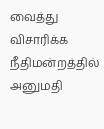வைத்து விசாரிக்க நீதிமன்றத்தில் அனுமதி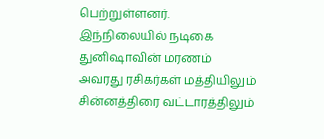பெற்றுள்ளனர்.
இந்நிலையில் நடிகை துனிஷாவின் மரணம் அவரது ரசிகர்கள் மத்தியிலும் சின்னத்திரை வட்டாரத்திலும்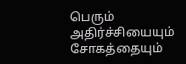பெரும் அதிர்ச்சியையும் சோகத்தையும்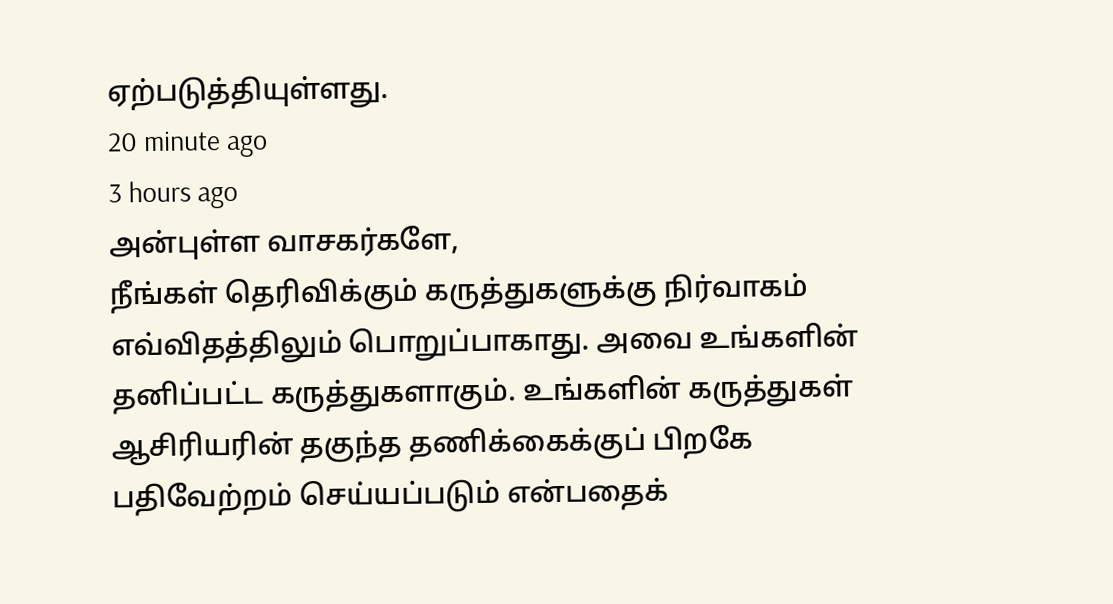ஏற்படுத்தியுள்ளது.
20 minute ago
3 hours ago
அன்புள்ள வாசகர்களே,
நீங்கள் தெரிவிக்கும் கருத்துகளுக்கு நிர்வாகம் எவ்விதத்திலும் பொறுப்பாகாது. அவை உங்களின் தனிப்பட்ட கருத்துகளாகும். உங்களின் கருத்துகள் ஆசிரியரின் தகுந்த தணிக்கைக்குப் பிறகே பதிவேற்றம் செய்யப்படும் என்பதைக்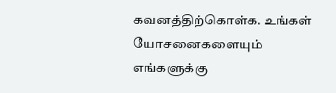கவனத்திற்கொள்க. உங்கள் யோசனைகளையும் எங்களுக்கு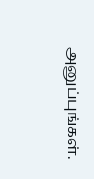அனுப்புங்கள்.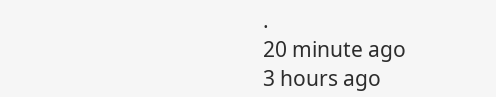.
20 minute ago
3 hours ago